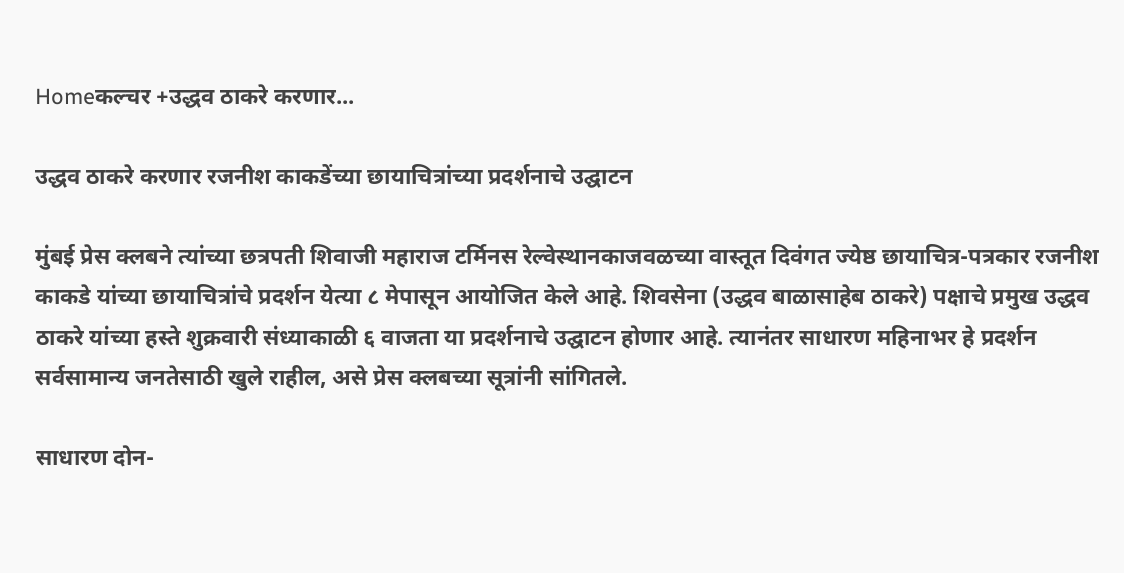Homeकल्चर +उद्धव ठाकरे करणार...

उद्धव ठाकरे करणार रजनीश काकडेंच्या छायाचित्रांच्या प्रदर्शनाचे उद्घाटन

मुंबई प्रेस क्लबने त्यांच्या छत्रपती शिवाजी महाराज टर्मिनस रेल्वेस्थानकाजवळच्या वास्तूत दिवंगत ज्येष्ठ छायाचित्र-पत्रकार रजनीश काकडे यांच्या छायाचित्रांचे प्रदर्शन येत्या ८ मेपासून आयोजित केले आहे. शिवसेना (उद्धव बाळासाहेब ठाकरे) पक्षाचे प्रमुख उद्धव ठाकरे यांच्या हस्ते शुक्रवारी संध्याकाळी ६ वाजता या प्रदर्शनाचे उद्घाटन होणार आहे. त्यानंतर साधारण महिनाभर हे प्रदर्शन सर्वसामान्य जनतेसाठी खुले राहील, असे प्रेस क्लबच्या सूत्रांनी सांगितले.

साधारण दोन-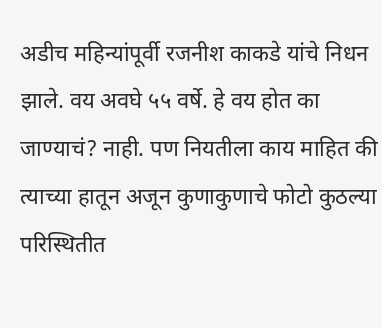अडीच महिन्यांपूर्वी रजनीश काकडे यांचे निधन झाले. वय अवघे ५५ वर्षे. हे वय होत का जाण्याचं? नाही. पण नियतीला काय माहित की त्याच्या हातून अजून कुणाकुणाचे फोटो कुठल्या परिस्थितीत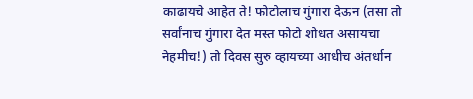काढायचे आहेत ते! फोटोलाच गुंगारा देऊन (तसा तो सर्वांनाच गुंगारा देत मस्त फोटो शोधत असायचा नेहमीच!) तो दिवस सुरु व्हायच्या आधीच अंतर्धान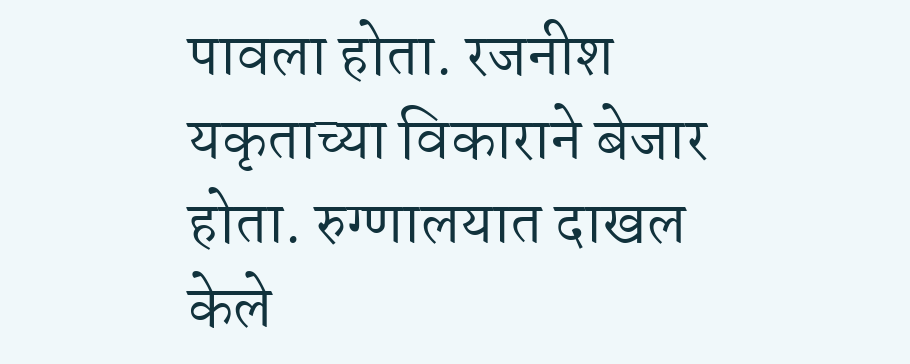पावला होता. रजनीश यकृताच्या विकाराने बेजार होता. रुग्णालयात दाखल केले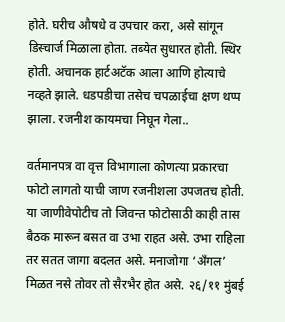होते. घरीच औषधे व उपचार करा, असे सांगून डिस्चार्ज मिळाला होता. तब्येत सुधारत होती. स्थिर होती. अचानक हार्टअटॅक आला आणि होत्याचे नव्हते झाले. धडपडीचा तसेच चपळाईचा क्षण थप्प झाला. रजनीश कायमचा निघून गेला..

वर्तमानपत्र वा वृत्त विभागाला कोणत्या प्रकारचा फोटो लागतो याची जाण रजनीशला उपजतच होती. या जाणीवेपोटीच तो जिवन्त फोटोसाठी काही तास बैठक मारून बसत वा उभा राहत असे. उभा राहिला तर सतत जागा बदलत असे. मनाजोगा ‘अँगल’ मिळत नसे तोवर तो सैरभैर होत असे. २६/११ मुंबई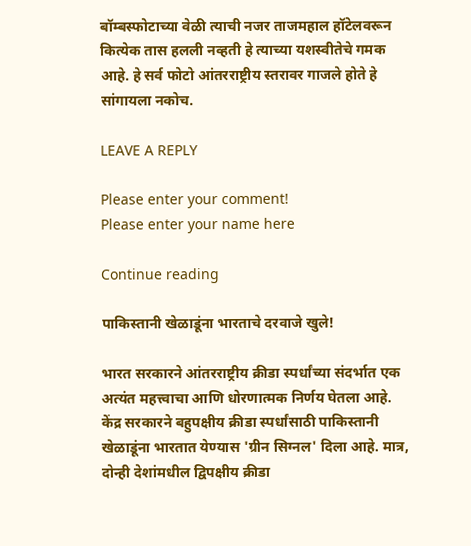बॉम्बस्फोटाच्या वेळी त्याची नजर ताजमहाल हॉटेलवरून कित्येक तास हलली नव्हती हे त्याच्या यशस्वीतेचे गमक आहे. हे सर्व फोटो आंतरराष्ट्रीय स्तरावर गाजले होते हे सांगायला नकोच.

LEAVE A REPLY

Please enter your comment!
Please enter your name here

Continue reading

पाकिस्तानी खेळाडूंना भारताचे दरवाजे खुले!

भारत सरकारने आंतरराष्ट्रीय क्रीडा स्पर्धांच्या संदर्भात एक अत्यंत महत्त्वाचा आणि धोरणात्मक निर्णय घेतला आहे. केंद्र सरकारने बहुपक्षीय क्रीडा स्पर्धांसाठी पाकिस्तानी खेळाडूंना भारतात येण्यास 'ग्रीन सिग्नल' दिला आहे. मात्र, दोन्ही देशांमधील द्विपक्षीय क्रीडा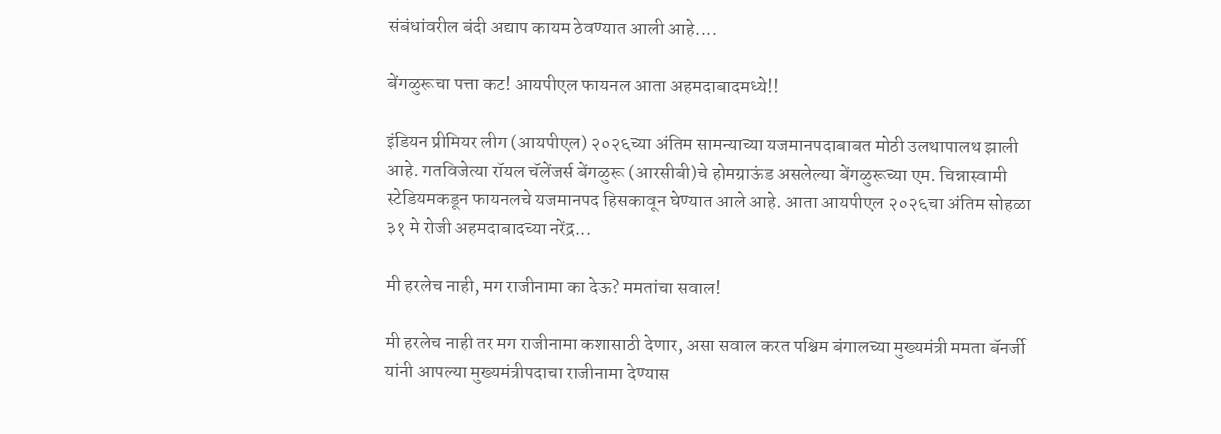संबंधांवरील बंदी अद्याप कायम ठेवण्यात आली आहे....

बेंगळुरूचा पत्ता कट! आयपीएल फायनल आता अहमदाबादमध्ये!!

इंडियन प्रीमियर लीग (आयपीएल) २०२६च्या अंतिम सामन्याच्या यजमानपदाबाबत मोठी उलथापालथ झाली आहे. गतविजेत्या रॉयल चॅलेंजर्स बेंगळुरू (आरसीबी)चे होमग्राऊंड असलेल्या बेंगळुरूच्या एम. चिन्नास्वामी स्टेडियमकडून फायनलचे यजमानपद हिसकावून घेण्यात आले आहे. आता आयपीएल २०२६चा अंतिम सोहळा ३१ मे रोजी अहमदाबादच्या नरेंद्र...

मी हरलेच नाही, मग राजीनामा का देऊ? ममतांचा सवाल!

मी हरलेच नाही तर मग राजीनामा कशासाठी देणार, असा सवाल करत पश्चिम बंगालच्या मुख्यमंत्री ममता बॅनर्जी यांनी आपल्या मुख्यमंत्रीपदाचा राजीनामा देण्यास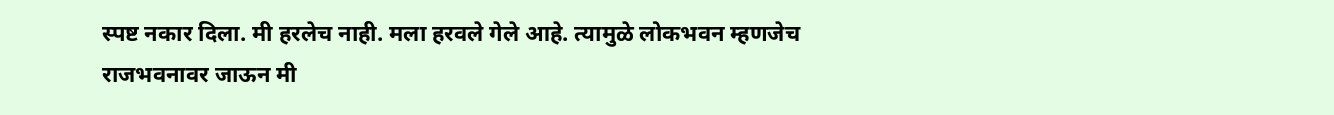स्पष्ट नकार दिला. मी हरलेच नाही. मला हरवले गेले आहे. त्यामुळे लोकभवन म्हणजेच राजभवनावर जाऊन मी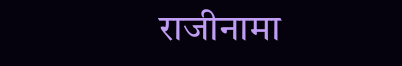राजीनामा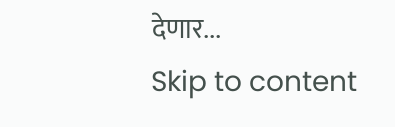देणार...
Skip to content